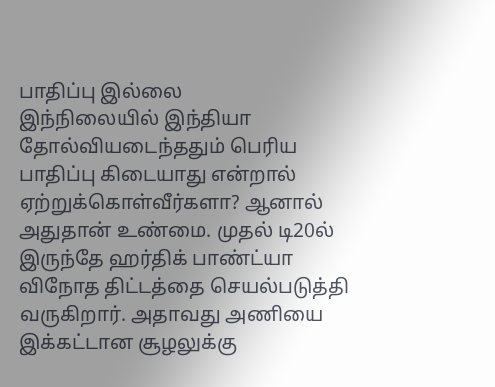பாதிப்பு இல்லை
இந்நிலையில் இந்தியா தோல்வியடைந்ததும் பெரிய பாதிப்பு கிடையாது என்றால் ஏற்றுக்கொள்வீர்களா? ஆனால் அதுதான் உண்மை. முதல் டி20ல் இருந்தே ஹர்திக் பாண்ட்யா விநோத திட்டத்தை செயல்படுத்தி வருகிறார். அதாவது அணியை இக்கட்டான சூழலுக்கு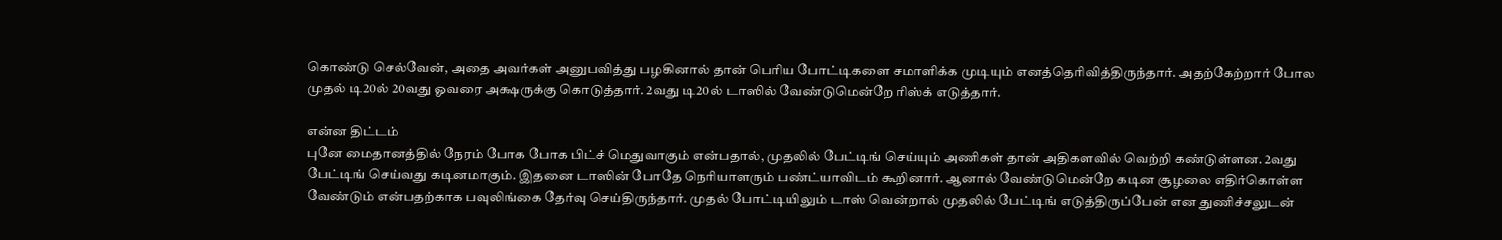கொண்டு செல்வேன், அதை அவர்கள் அனுபவித்து பழகினால் தான் பெரிய போட்டிகளை சமாளிக்க முடியும் எனத்தெரிவித்திருந்தார். அதற்கேற்றார் போல முதல் டி20ல் 20வது ஓவரை அக்ஷருக்கு கொடுத்தார். 2வது டி20ல் டாஸில் வேண்டுமென்றே ரிஸ்க் எடுத்தார்.

என்ன திட்டம்
புனே மைதானத்தில் நேரம் போக போக பிட்ச் மெதுவாகும் என்பதால், முதலில் பேட்டிங் செய்யும் அணிகள் தான் அதிகளவில் வெற்றி கண்டுள்ளன. 2வது பேட்டிங் செய்வது கடினமாகும். இதனை டாஸின் போதே நெரியாளரும் பண்ட்யாவிடம் கூறினார். ஆனால் வேண்டுமென்றே கடின சூழலை எதிர்கொள்ள வேண்டும் என்பதற்காக பவுலிங்கை தேர்வு செய்திருந்தார். முதல் போட்டியிலும் டாஸ் வென்றால் முதலில் பேட்டிங் எடுத்திருப்பேன் என துணிச்சலுடன்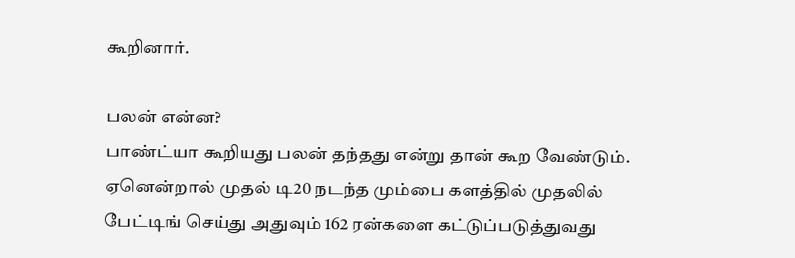கூறினார்.

பலன் என்ன?
பாண்ட்யா கூறியது பலன் தந்தது என்று தான் கூற வேண்டும். ஏனென்றால் முதல் டி20 நடந்த மும்பை களத்தில் முதலில் பேட்டிங் செய்து அதுவும் 162 ரன்களை கட்டுப்படுத்துவது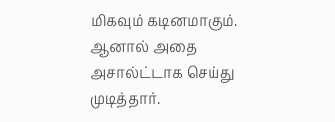மிகவும் கடினமாகும். ஆனால் அதை அசால்ட்டாக செய்து முடித்தார்.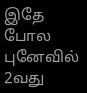இதே போல புனேவில் 2வது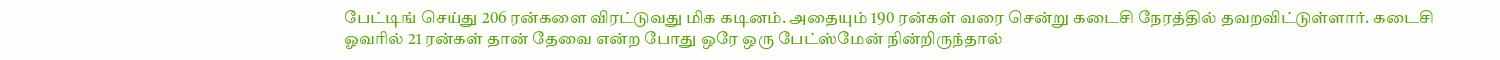பேட்டிங் செய்து 206 ரன்களை விரட்டுவது மிக கடினம். அதையும் 190 ரன்கள் வரை சென்று கடைசி நேரத்தில் தவறவிட்டுள்ளார். கடைசி ஓவரில் 21 ரன்கள் தான் தேவை என்ற போது ஒரே ஒரு பேட்ஸ்மேன் நின்றிருந்தால்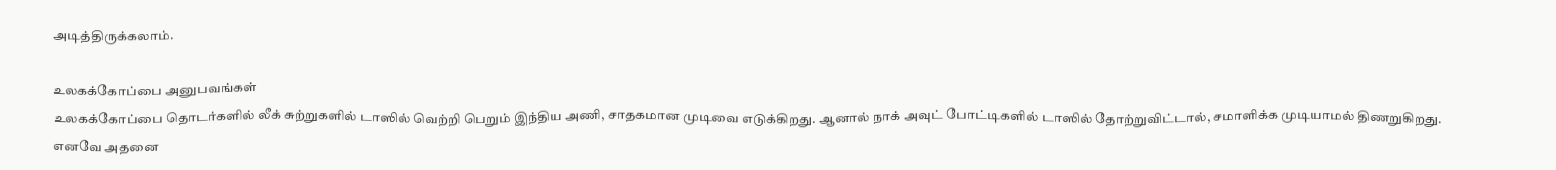அடித்திருக்கலாம்.

உலகக்கோப்பை அனுபவங்கள்
உலகக்கோப்பை தொடர்களில் லீக் சுற்றுகளில் டாஸில் வெற்றி பெறும் இந்திய அணி, சாதகமான முடிவை எடுக்கிறது. ஆனால் நாக் அவுட் போட்டிகளில் டாஸில் தோற்றுவிட்டால், சமாளிக்க முடியாமல் திணறுகிறது. எனவே அதனை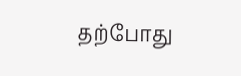தற்போது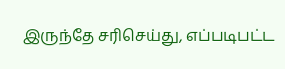இருந்தே சரிசெய்து, எப்படிபட்ட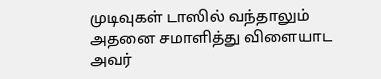முடிவுகள் டாஸில் வந்தாலும் அதனை சமாளித்து விளையாட அவர்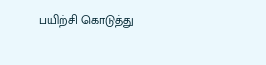பயிற்சி கொடுத்து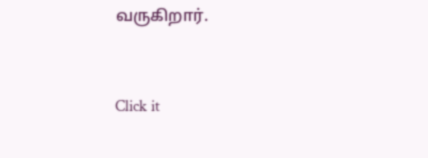வருகிறார்.


Click it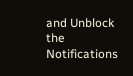and Unblock the Notifications